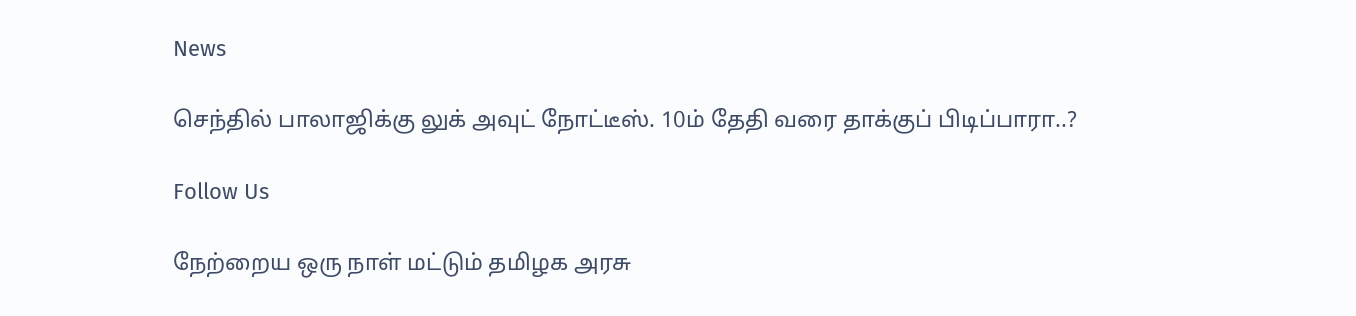News

செந்தில் பாலாஜிக்கு லுக் அவுட் நோட்டீஸ். 10ம் தேதி வரை தாக்குப் பிடிப்பாரா..?

Follow Us

நேற்றைய ஒரு நாள் மட்டும் தமிழக அரசு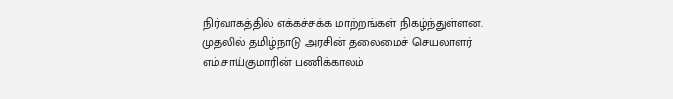நிர்வாகத்தில் எக்கச்சக்க மாற்றங்கள் நிகழ்ந்துள்ளன. முதலில் தமிழ்நாடு அரசின் தலைமைச் செயலாளர் எம்.சாய்குமாரின் பணிக்காலம்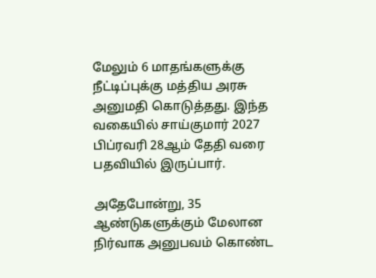மேலும் 6 மாதங்களுக்கு நீட்டிப்புக்கு மத்திய அரசு அனுமதி கொடுத்தது. இந்த வகையில் சாய்குமார் 2027 பிப்ரவரி 28ஆம் தேதி வரை பதவியில் இருப்பார்.

அதேபோன்று, 35 ஆண்டுகளுக்கும் மேலான நிர்வாக அனுபவம் கொண்ட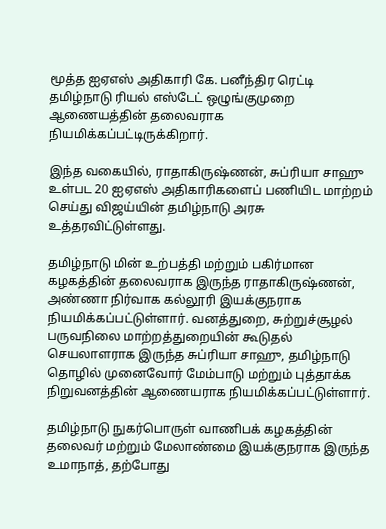மூத்த ஐஏஎஸ் அதிகாரி கே. பனீந்திர ரெட்டி தமிழ்நாடு ரியல் எஸ்டேட் ஒழுங்குமுறை ஆணையத்தின் தலைவராக நியமிக்கப்பட்டிருக்கிறார்.

இந்த வகையில், ராதாகிருஷ்ணன், சுப்ரியா சாஹு உள்பட 20 ஐஏஎஸ் அதிகாரிகளைப் பணியிட மாற்றம் செய்து விஜய்யின் தமிழ்நாடு அரசு உத்தரவிட்டுள்ளது.

தமிழ்நாடு மின் உற்பத்தி மற்றும் பகிர்மான கழகத்தின் தலைவராக இருந்த ராதாகிருஷ்ணன், அண்ணா நிர்வாக கல்லூரி இயக்குநராக நியமிக்கப்பட்டுள்ளார். வனத்துறை, சுற்றுச்சூழல் பருவநிலை மாற்றத்துறையின் கூடுதல் செயலாளராக இருந்த சுப்ரியா சாஹு, தமிழ்நாடு தொழில் முனைவோர் மேம்பாடு மற்றும் புத்தாக்க நிறுவனத்தின் ஆணையராக நியமிக்கப்பட்டுள்ளார்.

தமிழ்நாடு நுகர்பொருள் வாணிபக் கழகத்தின் தலைவர் மற்றும் மேலாண்மை இயக்குநராக இருந்த உமாநாத், தற்போது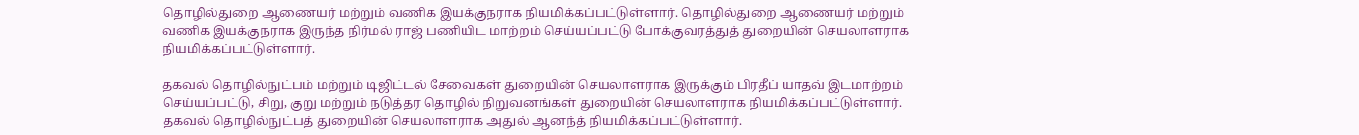தொழில்துறை ஆணையர் மற்றும் வணிக இயக்குநராக நியமிக்கப்பட்டுள்ளார். தொழில்துறை ஆணையர் மற்றும் வணிக இயக்குநராக இருந்த நிர்மல் ராஜ் பணியிட மாற்றம் செய்யப்பட்டு போக்குவரத்துத் துறையின் செயலாளராக நியமிக்கப்பட்டுள்ளார்.

தகவல் தொழில்நுட்பம் மற்றும் டிஜிட்டல் சேவைகள் துறையின் செயலாளராக இருக்கும் பிரதீப் யாதவ் இடமாற்றம் செய்யப்பட்டு, சிறு, குறு மற்றும் நடுத்தர தொழில் நிறுவனங்கள் துறையின் செயலாளராக நியமிக்கப்பட்டுள்ளார். தகவல் தொழில்நுட்பத் துறையின் செயலாளராக அதுல் ஆனந்த் நியமிக்கப்பட்டுள்ளார்.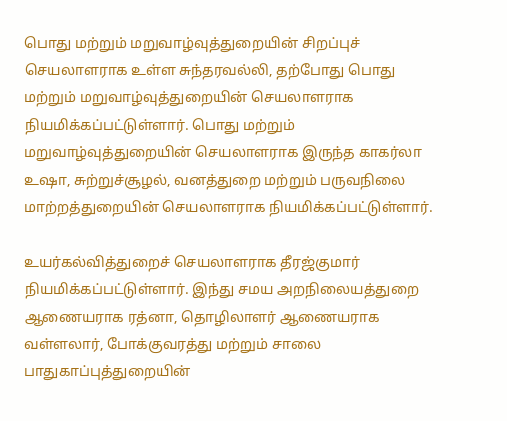பொது மற்றும் மறுவாழ்வுத்துறையின் சிறப்புச் செயலாளராக உள்ள சுந்தரவல்லி, தற்போது பொது மற்றும் மறுவாழ்வுத்துறையின் செயலாளராக நியமிக்கப்பட்டுள்ளார். பொது மற்றும் மறுவாழ்வுத்துறையின் செயலாளராக இருந்த காகர்லா உஷா, சுற்றுச்சூழல், வனத்துறை மற்றும் பருவநிலை மாற்றத்துறையின் செயலாளராக நியமிக்கப்பட்டுள்ளார்.

உயர்கல்வித்துறைச் செயலாளராக தீரஜ்குமார் நியமிக்கப்பட்டுள்ளார். இந்து சமய அறநிலையத்துறை ஆணையராக ரத்னா, தொழிலாளர் ஆணையராக வள்ளலார், போக்குவரத்து மற்றும் சாலை பாதுகாப்புத்துறையின்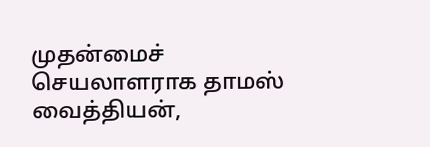முதன்மைச் செயலாளராக தாமஸ் வைத்தியன்,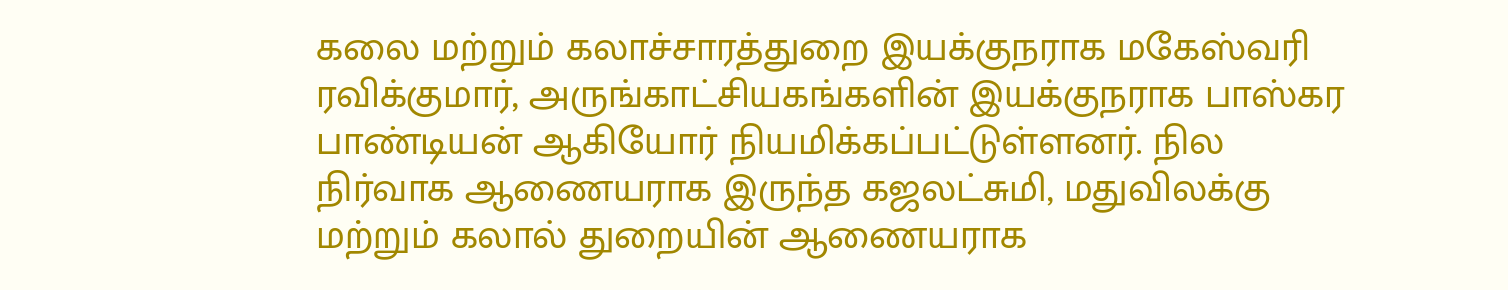கலை மற்றும் கலாச்சாரத்துறை இயக்குநராக மகேஸ்வரி ரவிக்குமார், அருங்காட்சியகங்களின் இயக்குநராக பாஸ்கர பாண்டியன் ஆகியோர் நியமிக்கப்பட்டுள்ளனர். நில நிர்வாக ஆணையராக இருந்த கஜலட்சுமி, மதுவிலக்கு மற்றும் கலால் துறையின் ஆணையராக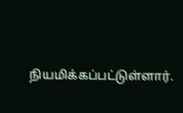நியமிக்கப்பட்டுள்ளார்.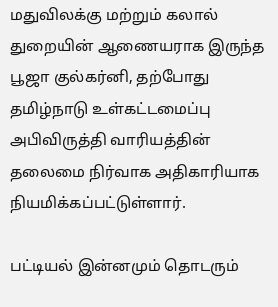மதுவிலக்கு மற்றும் கலால் துறையின் ஆணையராக இருந்த பூஜா குல்கர்னி, தற்போது தமிழ்நாடு உள்கட்டமைப்பு அபிவிருத்தி வாரியத்தின் தலைமை நிர்வாக அதிகாரியாக நியமிக்கப்பட்டுள்ளார்.

பட்டியல் இன்னமும் தொடரும்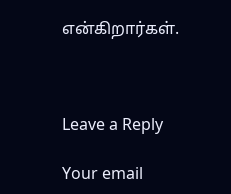என்கிறார்கள்.



Leave a Reply

Your email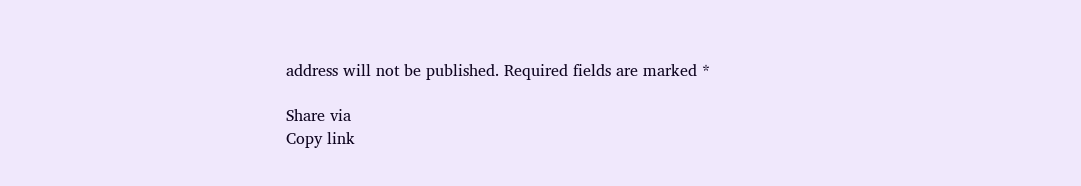address will not be published. Required fields are marked *

Share via
Copy link